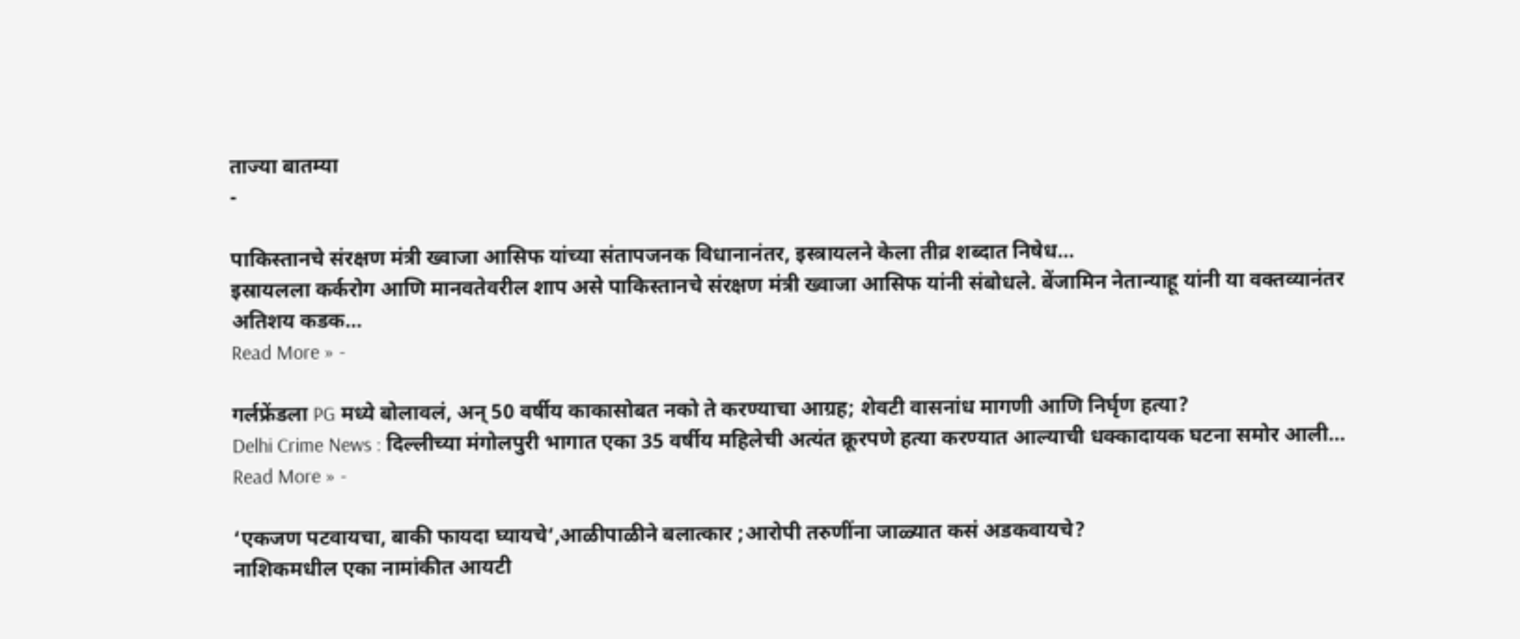ताज्या बातम्या
-

पाकिस्तानचे संरक्षण मंत्री ख्वाजा आसिफ यांच्या संतापजनक विधानानंतर, इस्त्रायलने केला तीव्र शब्दात निषेध…
इस्रायलला कर्करोग आणि मानवतेवरील शाप असे पाकिस्तानचे संरक्षण मंत्री ख्वाजा आसिफ यांनी संबोधले. बेंजामिन नेतान्याहू यांनी या वक्तव्यानंतर अतिशय कडक…
Read More » -

गर्लफ्रेंडला PG मध्ये बोलावलं, अन् 50 वर्षीय काकासोबत नको ते करण्याचा आग्रह; शेवटी वासनांध मागणी आणि निर्घृण हत्या?
Delhi Crime News : दिल्लीच्या मंगोलपुरी भागात एका 35 वर्षीय महिलेची अत्यंत क्रूरपणे हत्या करण्यात आल्याची धक्कादायक घटना समोर आली…
Read More » -

‘एकजण पटवायचा, बाकी फायदा घ्यायचे’,आळीपाळीने बलात्कार ;आरोपी तरुणींना जाळ्यात कसं अडकवायचे?
नाशिकमधील एका नामांकीत आयटी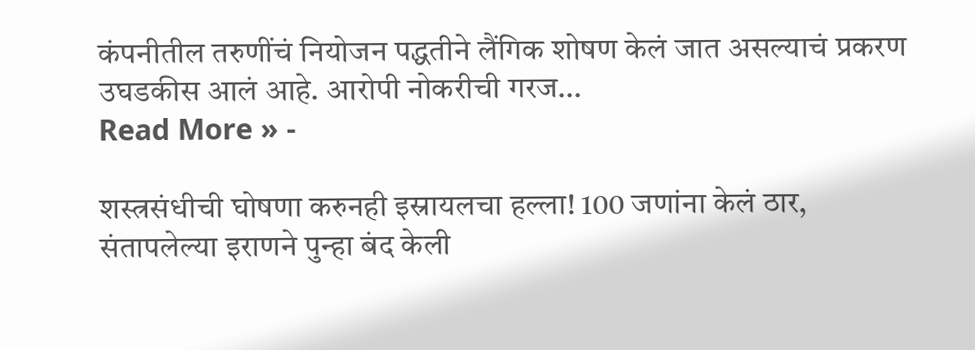कंपनीतील तरुणींचं नियोजन पद्धतीने लैंगिक शोषण केलं जात असल्याचं प्रकरण उघडकीस आलं आहे. आरोपी नोकरीची गरज…
Read More » -

शस्त्रसंधीची घोषणा करुनही इस्रायलचा हल्ला! 100 जणांना केलं ठार, संतापलेल्या इराणने पुन्हा बंद केली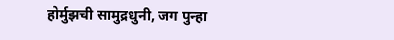होर्मुझची सामुद्रधुनी, जग पुन्हा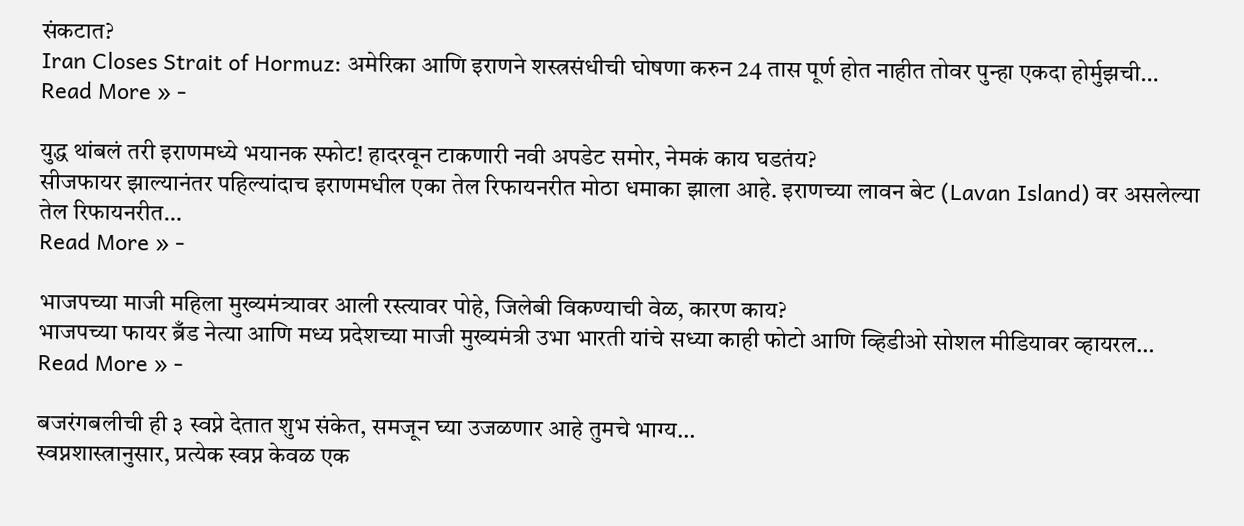संकटात?
Iran Closes Strait of Hormuz: अमेरिका आणि इराणने शस्त्रसंधीची घोषणा करुन 24 तास पूर्ण होत नाहीत तोवर पुन्हा एकदा होर्मुझची…
Read More » -

युद्ध थांबलं तरी इराणमध्ये भयानक स्फोट! हादरवून टाकणारी नवी अपडेट समोर, नेमकं काय घडतंय?
सीजफायर झाल्यानंतर पहिल्यांदाच इराणमधील एका तेल रिफायनरीत मोठा धमाका झाला आहे. इराणच्या लावन बेट (Lavan Island) वर असलेल्या तेल रिफायनरीत…
Read More » -

भाजपच्या माजी महिला मुख्यमंत्र्यावर आली रस्त्यावर पोहे, जिलेबी विकण्याची वेळ, कारण काय?
भाजपच्या फायर ब्रँड नेत्या आणि मध्य प्रदेशच्या माजी मुख्यमंत्री उभा भारती यांचे सध्या काही फोटो आणि व्हिडीओ सोशल मीडियावर व्हायरल…
Read More » -

बजरंगबलीची ही ३ स्वप्ने देतात शुभ संकेत, समजून घ्या उजळणार आहे तुमचे भाग्य…
स्वप्नशास्त्रानुसार, प्रत्येक स्वप्न केवळ एक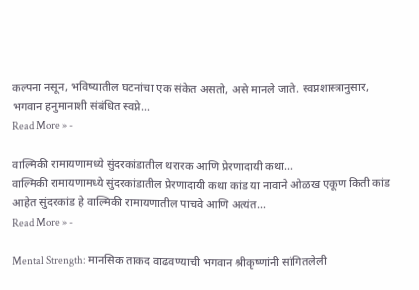कल्पना नसून, भविष्यातील घटनांचा एक संकेत असतो, असे मानले जाते. स्वप्नशास्त्रानुसार, भगवान हनुमानाशी संबंधित स्वप्ने…
Read More » -

वाल्मिकी रामायणामध्ये सुंदरकांडातील थरारक आणि प्रेरणादायी कथा…
वाल्मिकी रामायणामध्ये सुंदरकांडातील प्रेरणादायी कथा कांड या नावाने ओळख एकूण किती कांड आहेत सुंदरकांड हे वाल्मिकी रामायणातील पाचवे आणि अत्यंत…
Read More » -

Mental Strength: मानसिक ताकद वाढवण्याची भगवान श्रीकृष्णांनी सांगितलेली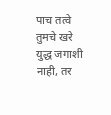पाच तत्वे
तुमचे खरे युद्ध जगाशी नाही, तर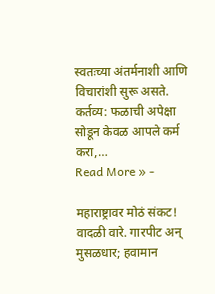स्वतःच्या अंतर्मनाशी आणि विचारांशी सुरू असते. कर्तव्य: फळाची अपेक्षा सोडून केवळ आपले कर्म करा,…
Read More » -

महाराष्ट्रावर मोठं संकट! वादळी वारे. गारपीट अन् मुसळधार; हवामान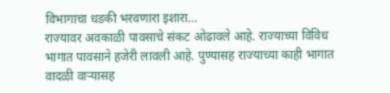विभागाचा धडकी भरवणारा इशारा…
राज्यावर अवकाळी पावसाचे संकट ओढावले आहे. राज्याच्या विविध भागात पावसाने हजेरी लावली आहे. पुण्यासह राज्याच्या काही भागात वादळी वाऱ्यासह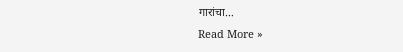गारांचा…
Read More »